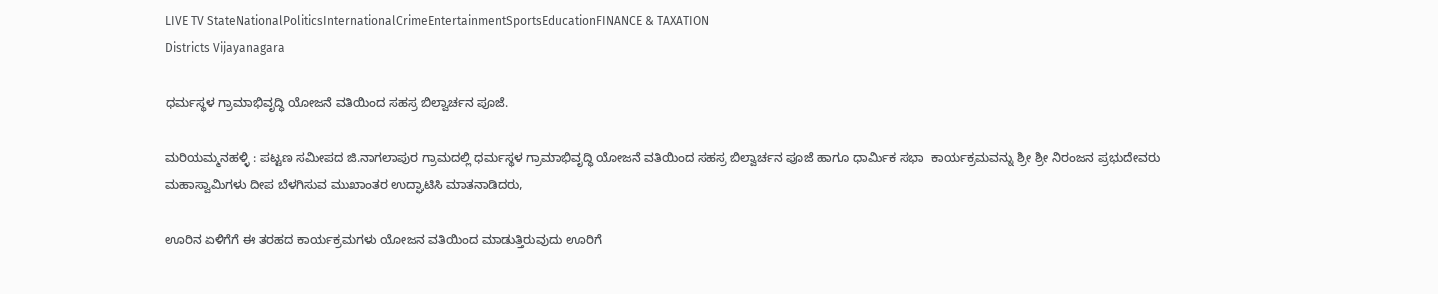LIVE TV StateNationalPoliticsInternationalCrimeEntertainmentSportsEducationFINANCE & TAXATION
Districts Vijayanagara

ಧರ್ಮಸ್ಥಳ ಗ್ರಾಮಾಭಿವೃದ್ಧಿ ಯೋಜನೆ ವತಿಯಿಂದ ಸಹಸ್ರ ಬಿಲ್ವಾರ್ಚನ ಪೂಜೆ.

ಮರಿಯಮ್ಮನಹಳ್ಳಿ : ಪಟ್ಟಣ ಸಮೀಪದ ಜಿ.ನಾಗಲಾಪುರ ಗ್ರಾಮದಲ್ಲಿ ಧರ್ಮಸ್ಥಳ ಗ್ರಾಮಾಭಿವೃದ್ಧಿ ಯೋಜನೆ ವತಿಯಿಂದ ಸಹಸ್ರ ಬಿಲ್ವಾರ್ಚನ ಪೂಜೆ ಹಾಗೂ ಧಾರ್ಮಿಕ ಸಭಾ  ಕಾರ್ಯಕ್ರಮವನ್ನು ಶ್ರೀ ಶ್ರೀ ನಿರಂಜನ ಪ್ರಭುದೇವರು ಮಹಾಸ್ವಾಮಿಗಳು ದೀಪ ಬೆಳಗಿಸುವ ಮುಖಾಂತರ ಉದ್ಘಾಟಿಸಿ ಮಾತನಾಡಿದರು,

ಊರಿನ ಏಳಿಗೆಗೆ ಈ ತರಹದ ಕಾರ್ಯಕ್ರಮಗಳು ಯೋಜನ ವತಿಯಿಂದ ಮಾಡುತ್ತಿರುವುದು ಊರಿಗೆ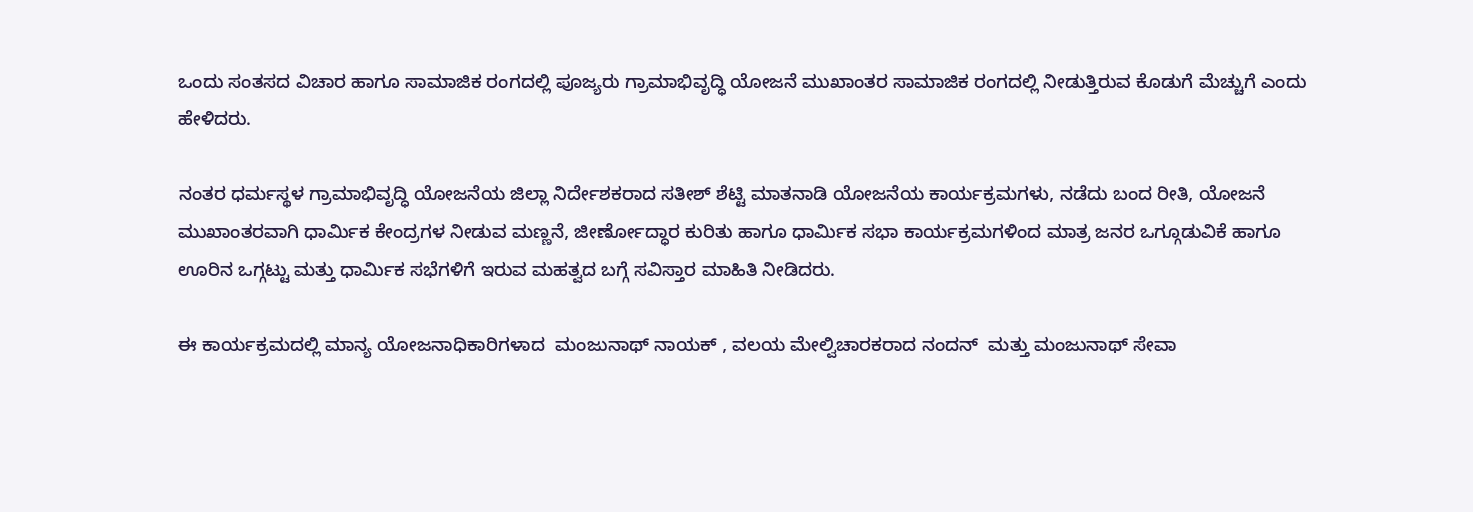ಒಂದು ಸಂತಸದ ವಿಚಾರ ಹಾಗೂ ಸಾಮಾಜಿಕ ರಂಗದಲ್ಲಿ ಪೂಜ್ಯರು ಗ್ರಾಮಾಭಿವೃದ್ಧಿ ಯೋಜನೆ ಮುಖಾಂತರ ಸಾಮಾಜಿಕ ರಂಗದಲ್ಲಿ ನೀಡುತ್ತಿರುವ ಕೊಡುಗೆ ಮೆಚ್ಚುಗೆ ಎಂದು ಹೇಳಿದರು.

ನಂತರ ಧರ್ಮಸ್ಥಳ ಗ್ರಾಮಾಭಿವೃದ್ಧಿ ಯೋಜನೆಯ ಜಿಲ್ಲಾ ನಿರ್ದೇಶಕರಾದ ಸತೀಶ್ ಶೆಟ್ಟಿ ಮಾತನಾಡಿ ಯೋಜನೆಯ ಕಾರ್ಯಕ್ರಮಗಳು, ನಡೆದು ಬಂದ ರೀತಿ, ಯೋಜನೆ ಮುಖಾಂತರವಾಗಿ ಧಾರ್ಮಿಕ ಕೇಂದ್ರಗಳ ನೀಡುವ ಮಣ್ಣನೆ, ಜೀರ್ಣೋದ್ಧಾರ ಕುರಿತು ಹಾಗೂ ಧಾರ್ಮಿಕ ಸಭಾ ಕಾರ್ಯಕ್ರಮಗಳಿಂದ ಮಾತ್ರ ಜನರ ಒಗ್ಗೂಡುವಿಕೆ ಹಾಗೂ ಊರಿನ ಒಗ್ಗಟ್ಟು ಮತ್ತು ಧಾರ್ಮಿಕ ಸಭೆಗಳಿಗೆ ಇರುವ ಮಹತ್ವದ ಬಗ್ಗೆ ಸವಿಸ್ತಾರ ಮಾಹಿತಿ ನೀಡಿದರು.

ಈ ಕಾರ್ಯಕ್ರಮದಲ್ಲಿ ಮಾನ್ಯ ಯೋಜನಾಧಿಕಾರಿಗಳಾದ  ಮಂಜುನಾಥ್ ನಾಯಕ್ , ವಲಯ ಮೇಲ್ವಿಚಾರಕರಾದ ನಂದನ್  ಮತ್ತು ಮಂಜುನಾಥ್ ಸೇವಾ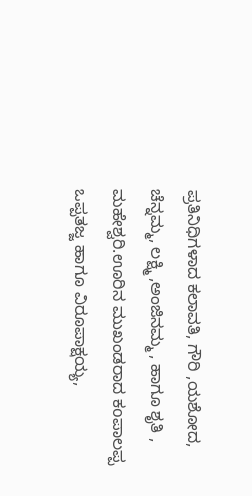ಪ್ರತಿನಿಧಿಗಳಾದ ಕಲಾವತಿ, ಗೌರಿ ,ಯಶೋದ, ಚೆನ್ನಮ್ಮ, ಲಕ್ಷ್ಮಿ ,ಅಂಜಿನಮ್ಮ , ಹಾಗೂ ಶೃತಿ , ಮಹೇಶ್ವರಿ.ಊರಿನ ಮುಖಂಡರಾದ ಕoಪಾಲಪ್ಪ ಒಪ್ಪತಜ್ಜ ಹಾಗೂ ವಿರೂಪಾಕ್ಷಯ್ಯ,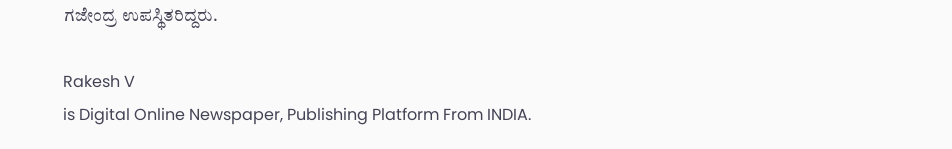ಗಜೇಂದ್ರ ಉಪಸ್ಥಿತರಿದ್ದರು.

Rakesh V
is Digital Online Newspaper, Publishing Platform From INDIA.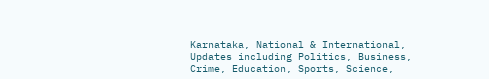Karnataka, National & International, Updates including Politics, Business, Crime, Education, Sports, Science,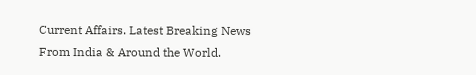Current Affairs. Latest Breaking News From India & Around the World.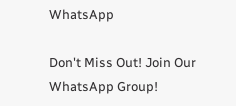WhatsApp

Don't Miss Out! Join Our WhatsApp Group!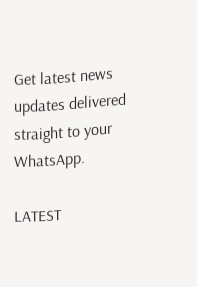Get latest news updates delivered straight to your WhatsApp.

LATEST